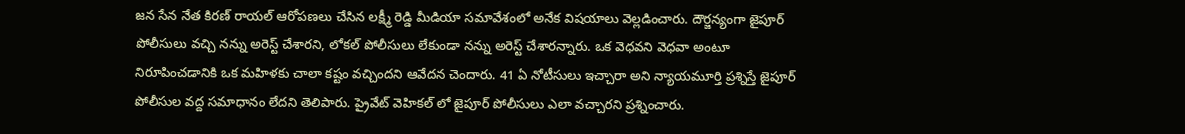జన సేన నేత కిరణ్ రాయల్ ఆరోపణలు చేసిన లక్ష్మీ రెడ్డి మీడియా సమావేశంలో అనేక విషయాలు వెల్లడించారు. దౌర్జన్యంగా జైపూర్ పోలీసులు వచ్చి నన్ను అరెస్ట్ చేశారని, లోకల్ పోలీసులు లేకుండా నన్ను అరెస్ట్ చేశారన్నారు. ఒక వెధవని వెధవా అంటూ నిరూపించడానికి ఒక మహిళకు చాలా కష్టం వచ్చిందని ఆవేదన చెందారు. 41 ఏ నోటీసులు ఇచ్చారా అని న్యాయమూర్తి ప్రశ్నిస్తే జైపూర్ పోలీసుల వద్ద సమాధానం లేదని తెలిపారు. ప్రైవేట్ వెహికల్ లో జైపూర్ పోలీసులు ఎలా వచ్చారని ప్రశ్నించారు.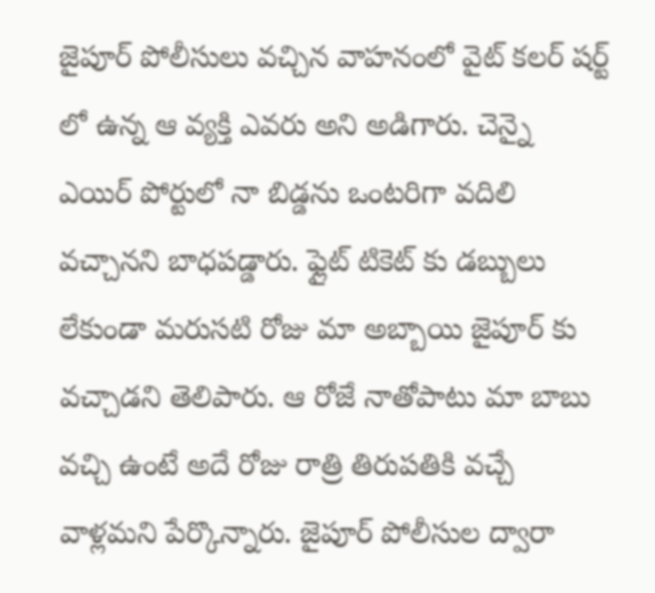జైపూర్ పోలీసులు వచ్చిన వాహనంలో వైట్ కలర్ షర్ట్ లో ఉన్న ఆ వ్యక్తి ఎవరు అని అడిగారు. చెన్నై ఎయిర్ పోర్టులో నా బిడ్డను ఒంటరిగా వదిలి వచ్చానని బాధపడ్డారు. ఫ్లైట్ టికెట్ కు డబ్బులు లేకుండా మరుసటి రోజు మా అబ్బాయి జైపూర్ కు వచ్చాడని తెలిపారు. ఆ రోజే నాతోపాటు మా బాబు వచ్చి ఉంటే అదే రోజు రాత్రి తిరుపతికి వచ్చే వాళ్లమని పేర్కొన్నారు. జైపూర్ పోలీసుల ద్వారా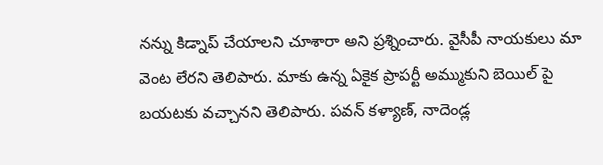నన్ను కిడ్నాప్ చేయాలని చూశారా అని ప్రశ్నించారు. వైసీపీ నాయకులు మా వెంట లేరని తెలిపారు. మాకు ఉన్న ఏకైక ప్రాపర్టీ అమ్ముకుని బెయిల్ పై బయటకు వచ్చానని తెలిపారు. పవన్ కళ్యాణ్, నాదెండ్ల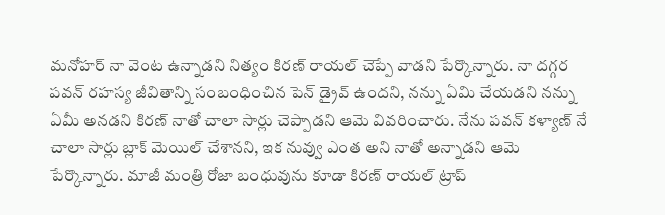మనోహర్ నా వెంట ఉన్నాడని నిత్యం కిరణ్ రాయల్ చెప్పే వాడని పేర్కొన్నారు. నా దగ్గర పవన్ రహస్య జీవితాన్ని సంబంధించిన పెన్ డ్రైవ్ ఉందని, నన్ను ఏమి చేయడని నన్ను ఏమీ అనడని కిరణ్ నాతో చాలా సార్లు చెప్పాడని ఆమె వివరించారు. నేను పవన్ కళ్యాణ్ నే చాలా సార్లు బ్లాక్ మెయిల్ చేశానని, ఇక నువ్వు ఎంత అని నాతో అన్నాడని ఆమె పేర్కొన్నారు. మాజీ మంత్రి రోజా బంధువును కూడా కిరణ్ రాయల్ ట్రాప్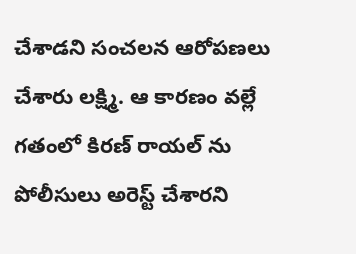చేశాడని సంచలన ఆరోపణలు చేశారు లక్ష్మి. ఆ కారణం వల్లే గతంలో కిరణ్ రాయల్ ను పోలీసులు అరెస్ట్ చేశారని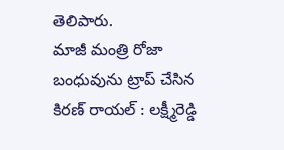తెలిపారు.
మాజీ మంత్రి రోజా బంధువును ట్రాప్ చేసిన కిరణ్ రాయల్ : లక్ష్మీరెడ్డి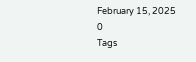February 15, 2025
0
Tags